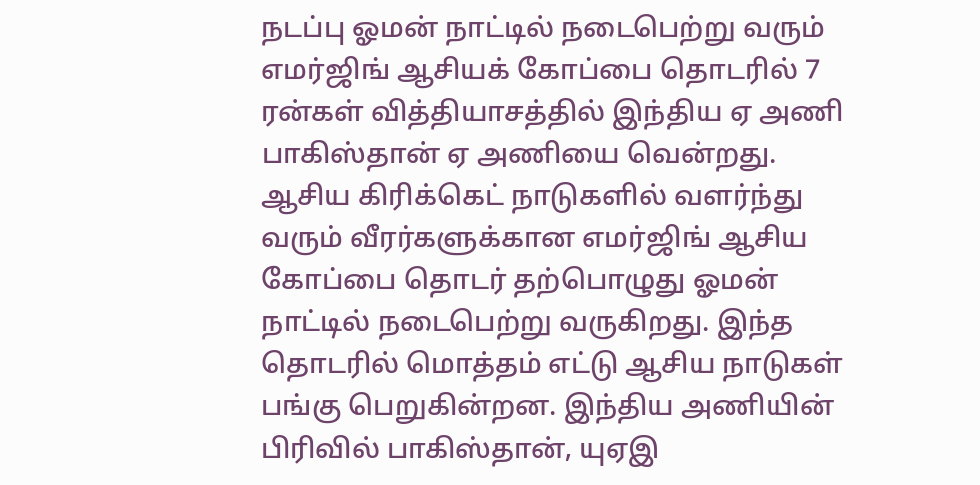நடப்பு ஓமன் நாட்டில் நடைபெற்று வரும் எமர்ஜிங் ஆசியக் கோப்பை தொடரில் 7 ரன்கள் வித்தியாசத்தில் இந்திய ஏ அணி பாகிஸ்தான் ஏ அணியை வென்றது.
ஆசிய கிரிக்கெட் நாடுகளில் வளர்ந்து வரும் வீரர்களுக்கான எமர்ஜிங் ஆசிய கோப்பை தொடர் தற்பொழுது ஓமன் நாட்டில் நடைபெற்று வருகிறது. இந்த தொடரில் மொத்தம் எட்டு ஆசிய நாடுகள் பங்கு பெறுகின்றன. இந்திய அணியின் பிரிவில் பாகிஸ்தான், யுஏஇ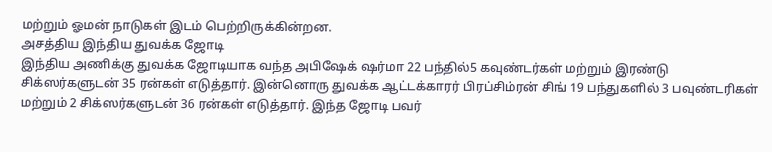மற்றும் ஓமன் நாடுகள் இடம் பெற்றிருக்கின்றன.
அசத்திய இந்திய துவக்க ஜோடி
இந்திய அணிக்கு துவக்க ஜோடியாக வந்த அபிஷேக் ஷர்மா 22 பந்தில்5 கவுண்டர்கள் மற்றும் இரண்டு சிக்ஸர்களுடன் 35 ரன்கள் எடுத்தார். இன்னொரு துவக்க ஆட்டக்காரர் பிரப்சிம்ரன் சிங் 19 பந்துகளில் 3 பவுண்டரிகள் மற்றும் 2 சிக்ஸர்களுடன் 36 ரன்கள் எடுத்தார். இந்த ஜோடி பவர்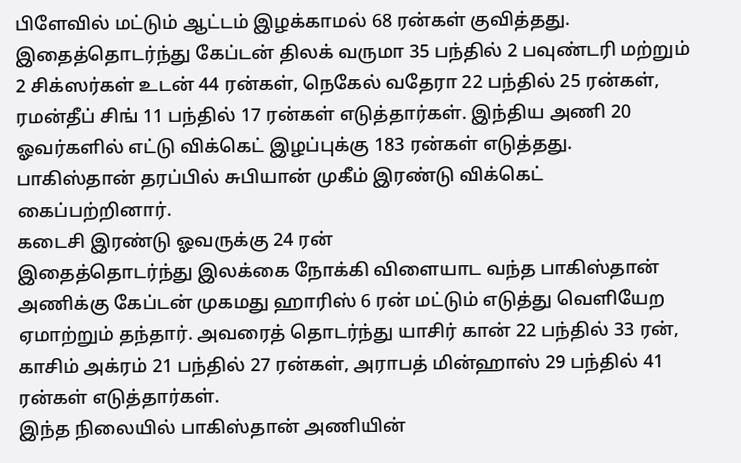பிளேவில் மட்டும் ஆட்டம் இழக்காமல் 68 ரன்கள் குவித்தது.
இதைத்தொடர்ந்து கேப்டன் திலக் வருமா 35 பந்தில் 2 பவுண்டரி மற்றும் 2 சிக்ஸர்கள் உடன் 44 ரன்கள், நெகேல் வதேரா 22 பந்தில் 25 ரன்கள், ரமன்தீப் சிங் 11 பந்தில் 17 ரன்கள் எடுத்தார்கள். இந்திய அணி 20 ஓவர்களில் எட்டு விக்கெட் இழப்புக்கு 183 ரன்கள் எடுத்தது. பாகிஸ்தான் தரப்பில் சுபியான் முகீம் இரண்டு விக்கெட் கைப்பற்றினார்.
கடைசி இரண்டு ஓவருக்கு 24 ரன்
இதைத்தொடர்ந்து இலக்கை நோக்கி விளையாட வந்த பாகிஸ்தான் அணிக்கு கேப்டன் முகமது ஹாரிஸ் 6 ரன் மட்டும் எடுத்து வெளியேற ஏமாற்றும் தந்தார். அவரைத் தொடர்ந்து யாசிர் கான் 22 பந்தில் 33 ரன், காசிம் அக்ரம் 21 பந்தில் 27 ரன்கள், அராபத் மின்ஹாஸ் 29 பந்தில் 41 ரன்கள் எடுத்தார்கள்.
இந்த நிலையில் பாகிஸ்தான் அணியின்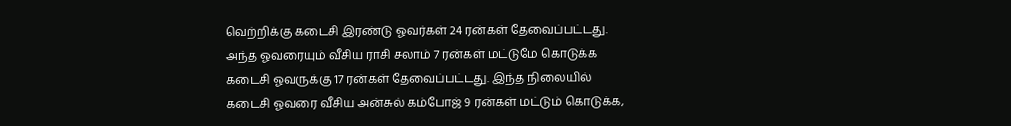வெற்றிக்கு கடைசி இரண்டு ஓவர்கள் 24 ரன்கள் தேவைப்பட்டது. அந்த ஓவரையும் வீசிய ராசி சலாம் 7 ரன்கள் மட்டுமே கொடுக்க கடைசி ஓவருக்கு 17 ரன்கள் தேவைப்பட்டது. இந்த நிலையில் கடைசி ஓவரை வீசிய அன்சுல் கம்போஜ் 9 ரன்கள் மட்டும் கொடுக்க,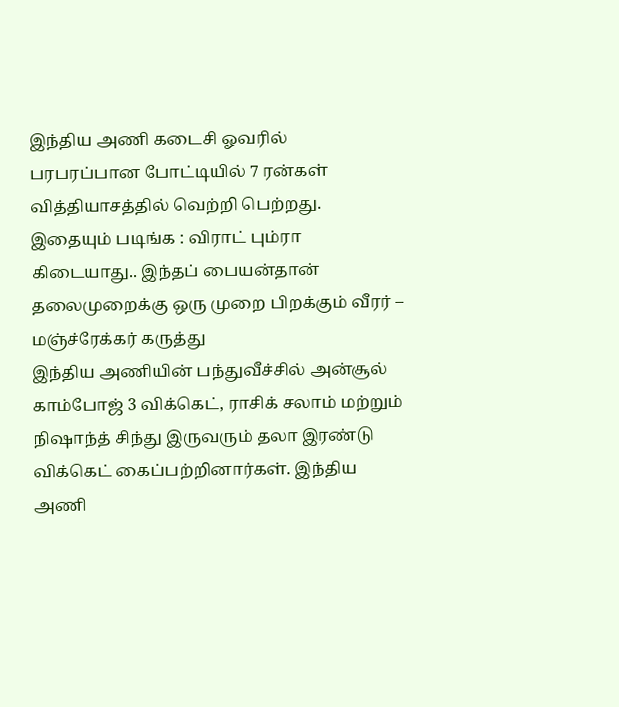இந்திய அணி கடைசி ஓவரில் பரபரப்பான போட்டியில் 7 ரன்கள் வித்தியாசத்தில் வெற்றி பெற்றது.
இதையும் படிங்க : விராட் பும்ரா கிடையாது.. இந்தப் பையன்தான் தலைமுறைக்கு ஒரு முறை பிறக்கும் வீரர் – மஞ்ச்ரேக்கர் கருத்து
இந்திய அணியின் பந்துவீச்சில் அன்சூல் காம்போஜ் 3 விக்கெட், ராசிக் சலாம் மற்றும் நிஷாந்த் சிந்து இருவரும் தலா இரண்டு விக்கெட் கைப்பற்றினார்கள். இந்திய அணி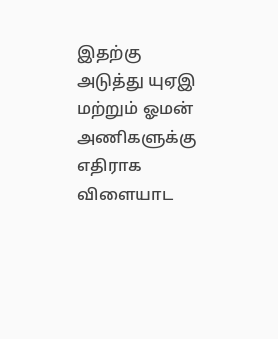இதற்கு அடுத்து யுஏஇ மற்றும் ஓமன் அணிகளுக்கு எதிராக விளையாட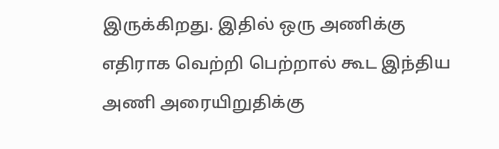இருக்கிறது. இதில் ஒரு அணிக்கு எதிராக வெற்றி பெற்றால் கூட இந்திய அணி அரையிறுதிக்கு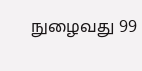நுழைவது 99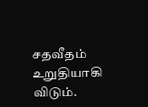சதவீதம் உறுதியாகி விடும்.